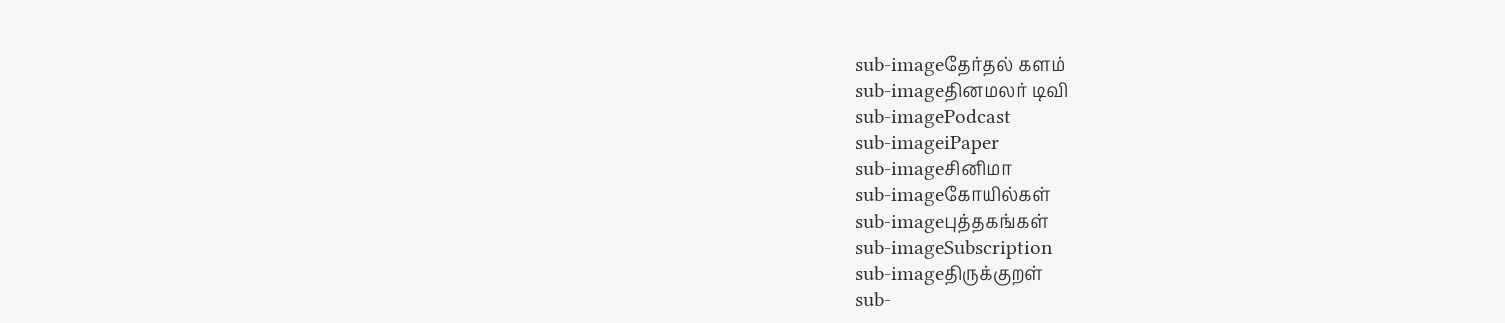sub-imageதேர்தல் களம்
sub-imageதினமலர் டிவி
sub-imagePodcast
sub-imageiPaper
sub-imageசினிமா
sub-imageகோயில்கள்
sub-imageபுத்தகங்கள்
sub-imageSubscription
sub-imageதிருக்குறள்
sub-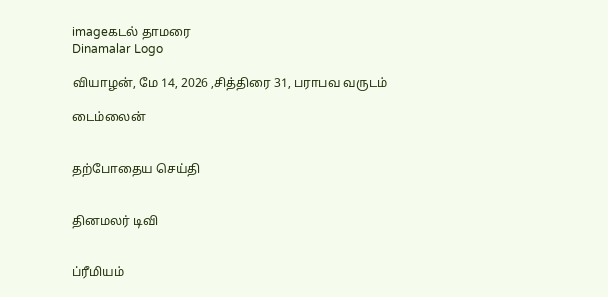imageகடல் தாமரை
Dinamalar Logo

வியாழன், மே 14, 2026 ,சித்திரை 31, பராபவ வருடம்

டைம்லைன்


தற்போதைய செய்தி


தினமலர் டிவி


ப்ரீமியம்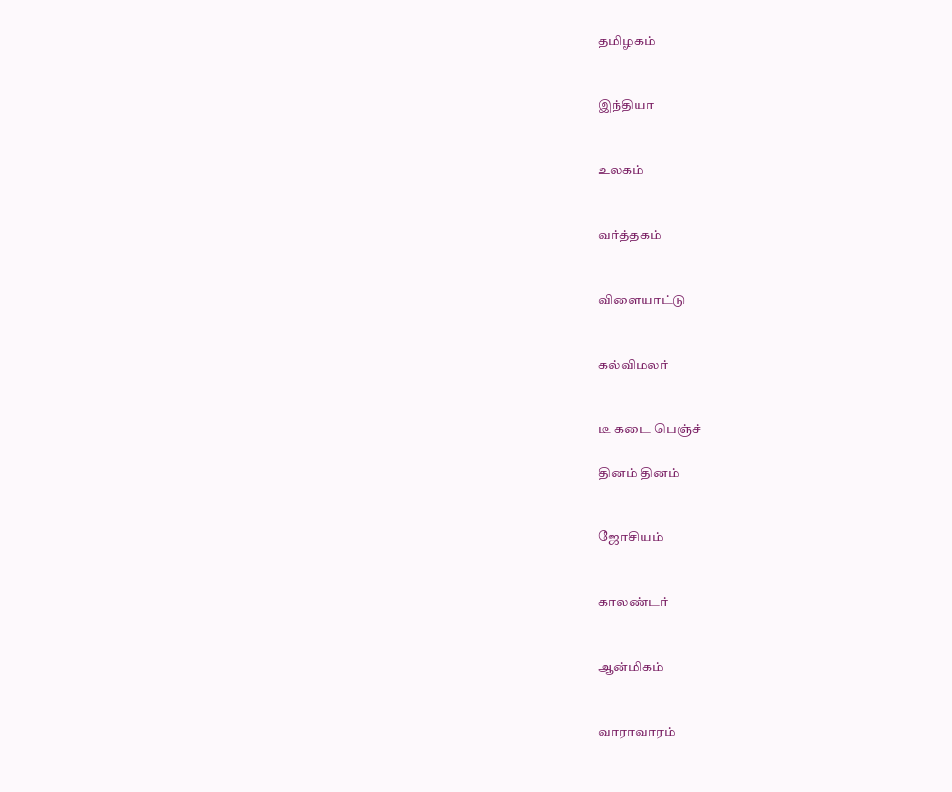தமிழகம்


இந்தியா


உலகம்


வர்த்தகம்


விளையாட்டு


கல்விமலர்


டீ கடை பெஞ்ச்

தினம் தினம்


ஜோசியம்


காலண்டர்


ஆன்மிகம்


வாராவாரம்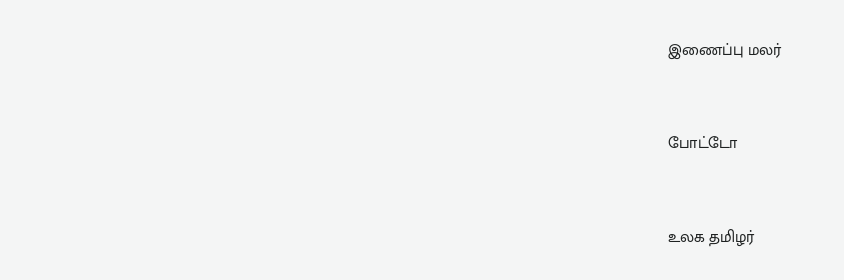இணைப்பு மலர்


போட்டோ


உலக தமிழர்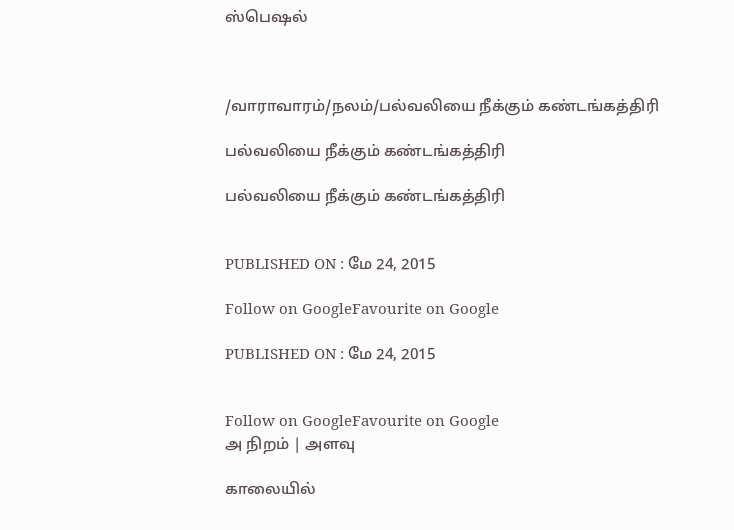ஸ்பெஷல்



/வாராவாரம்/நலம்/பல்வலியை நீக்கும் கண்டங்கத்திரி

பல்வலியை நீக்கும் கண்டங்கத்திரி

பல்வலியை நீக்கும் கண்டங்கத்திரி


PUBLISHED ON : மே 24, 2015

Follow on GoogleFavourite on Google

PUBLISHED ON : மே 24, 2015


Follow on GoogleFavourite on Google
அ நிறம் | அளவு

காலையில்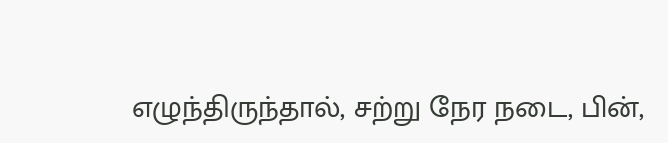எழுந்திருந்தால், சற்று நேர நடை, பின்,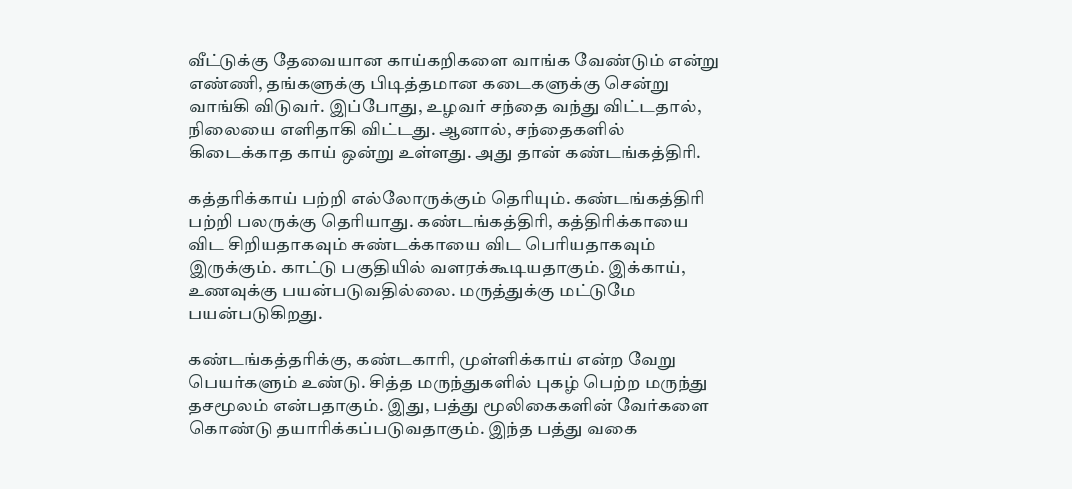வீட்டுக்கு தேவையான காய்கறிகளை வாங்க வேண்டும் என்று எண்ணி, தங்களுக்கு பிடித்தமான கடைகளுக்கு சென்று வாங்கி விடுவர். இப்போது, உழவர் சந்தை வந்து விட்டதால், நிலையை எளிதாகி விட்டது. ஆனால், சந்தைகளில் கிடைக்காத காய் ஒன்று உள்ளது. அது தான் கண்டங்கத்திரி.

கத்தரிக்காய் பற்றி எல்லோருக்கும் தெரியும். கண்டங்கத்திரி பற்றி பலருக்கு தெரியாது. கண்டங்கத்திரி, கத்திரிக்காயை விட சிறியதாகவும் சுண்டக்காயை விட பெரியதாகவும் இருக்கும். காட்டு பகுதியில் வளரக்கூடியதாகும். இக்காய், உணவுக்கு பயன்படுவதில்லை. மருத்துக்கு மட்டுமே பயன்படுகிறது.

கண்டங்கத்தரிக்கு, கண்டகாரி, முள்ளிக்காய் என்ற வேறு பெயர்களும் உண்டு. சித்த மருந்துகளில் புகழ் பெற்ற மருந்து தசமூலம் என்பதாகும். இது, பத்து மூலிகைகளின் வேர்களை கொண்டு தயாரிக்கப்படுவதாகும். இந்த பத்து வகை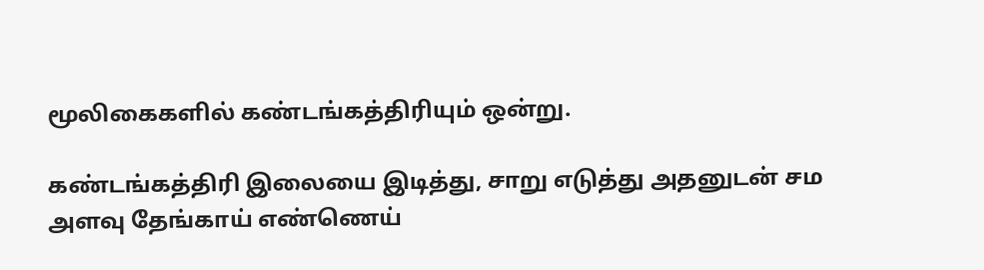மூலிகைகளில் கண்டங்கத்திரியும் ஒன்று.

கண்டங்கத்திரி இலையை இடித்து, சாறு எடுத்து அதனுடன் சம அளவு தேங்காய் எண்ணெய்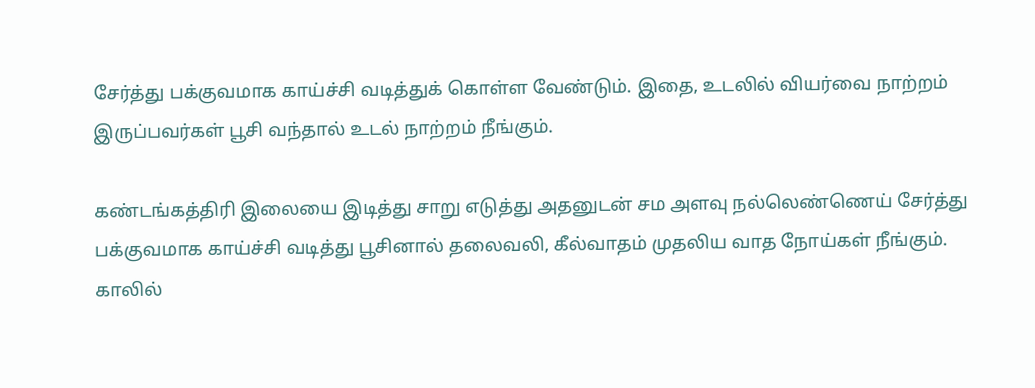சேர்த்து பக்குவமாக காய்ச்சி வடித்துக் கொள்ள வேண்டும். இதை, உடலில் வியர்வை நாற்றம் இருப்பவர்கள் பூசி வந்தால் உடல் நாற்றம் நீங்கும்.

கண்டங்கத்திரி இலையை இடித்து சாறு எடுத்து அதனுடன் சம அளவு நல்லெண்ணெய் சேர்த்து பக்குவமாக காய்ச்சி வடித்து பூசினால் தலைவலி, கீல்வாதம் முதலிய வாத நோய்கள் நீங்கும். காலில்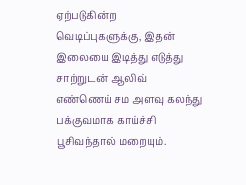ஏற்படுகின்ற வெடிப்புகளுக்கு, இதன் இலையை இடித்து எடுத்து சாற்றுடன் ஆலிவ் எண்ணெய் சம அளவு கலந்து பக்குவமாக காய்ச்சி பூசிவந்தால் மறையும்.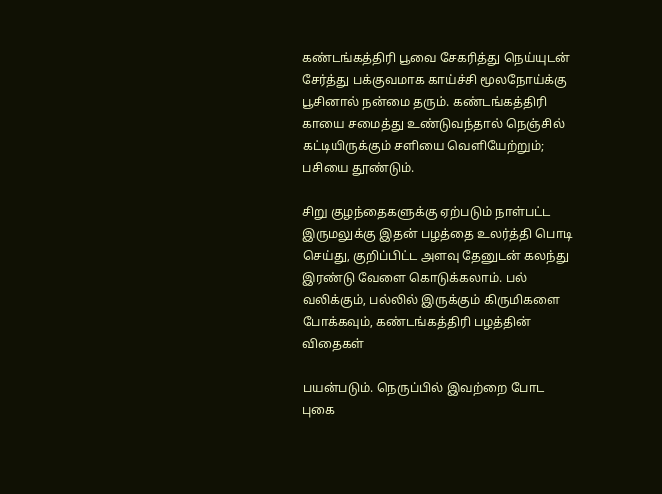கண்டங்கத்திரி பூவை சேகரித்து நெய்யுடன் சேர்த்து பக்குவமாக காய்ச்சி மூலநோய்க்கு பூசினால் நன்மை தரும். கண்டங்கத்திரி காயை சமைத்து உண்டுவந்தால் நெஞ்சில் கட்டியிருக்கும் சளியை வெளியேற்றும்; பசியை தூண்டும்.

சிறு குழந்தைகளுக்கு ஏற்படும் நாள்பட்ட இருமலுக்கு இதன் பழத்தை உலர்த்தி பொடி செய்து, குறிப்பிட்ட அளவு தேனுடன் கலந்து இரண்டு வேளை கொடுக்கலாம். பல் வலிக்கும், பல்லில் இருக்கும் கிருமிகளை போக்கவும், கண்டங்கத்திரி பழத்தின் விதைகள்

பயன்படும். நெருப்பில் இவற்றை போட புகை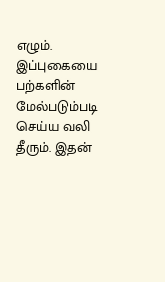எழும். இப்புகையை பற்களின் மேல்படும்படி செய்ய வலி தீரும். இதன்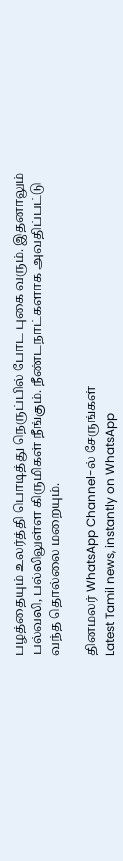பழத்தையும் உலர்த்தி பொடித்து நெருப்பில் போட புகை வரும். இதனாலும் பல்வலி, பல்லிலுள்ள கிருமிகள் நீங்கும். நீண்டநாட்களாக அவதிப்பட்டு வந்த தொல்லை மறையும்.

தினமலர் WhatsApp Channel-ல் சேருங்கள்
Latest Tamil news, instantly on WhatsApp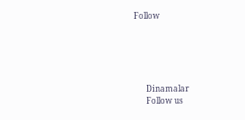Follow





      Dinamalar
      Follow us